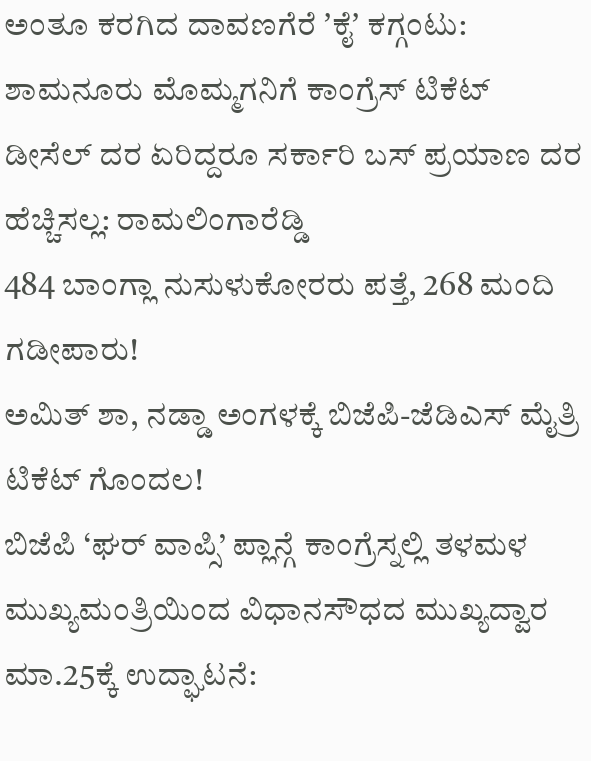ಅಂತೂ ಕರಗಿದ ದಾವಣಗೆರೆ ʼಕೈʼ ಕಗ್ಗಂಟು: ಶಾಮನೂರು ಮೊಮ್ಮಗನಿಗೆ ಕಾಂಗ್ರೆಸ್ ಟಿಕೆಟ್
ಡೀಸೆಲ್ ದರ ಏರಿದ್ದರೂ ಸರ್ಕಾರಿ ಬಸ್ ಪ್ರಯಾಣ ದರ ಹೆಚ್ಚಿಸಲ್ಲ: ರಾಮಲಿಂಗಾರೆಡ್ಡಿ
484 ಬಾಂಗ್ಲಾ ನುಸುಳುಕೋರರು ಪತ್ತೆ, 268 ಮಂದಿ ಗಡೀಪಾರು!
ಅಮಿತ್ ಶಾ, ನಡ್ಡಾ ಅಂಗಳಕ್ಕೆ ಬಿಜೆಪಿ-ಜೆಡಿಎಸ್ ಮೈತ್ರಿ ಟಿಕೆಟ್ ಗೊಂದಲ!
ಬಿಜೆಪಿ ‘ಘರ್ ವಾಪ್ಸಿ’ ಪ್ಲಾನ್ಗೆ ಕಾಂಗ್ರೆಸ್ನಲ್ಲಿ ತಳಮಳ
ಮುಖ್ಯಮಂತ್ರಿಯಿಂದ ವಿಧಾನಸೌಧದ ಮುಖ್ಯದ್ವಾರ ಮಾ.25ಕ್ಕೆ ಉದ್ಘಾಟನೆ: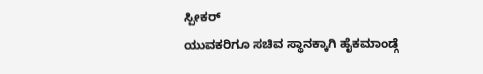ಸ್ಪೀಕರ್
ಯುವಕರಿಗೂ ಸಚಿವ ಸ್ಥಾನಕ್ಕಾಗಿ ಹೈಕಮಾಂಡ್ಗೆ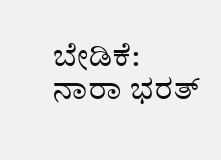ಬೇಡಿಕೆ: ನಾರಾ ಭರತ್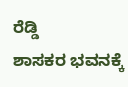ರೆಡ್ಡಿ
ಶಾಸಕರ ಭವನಕ್ಕೆ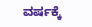ವರ್ಷಕ್ಕೆ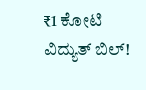₹1 ಕೋಟಿ ವಿದ್ಯುತ್ ಬಿಲ್!